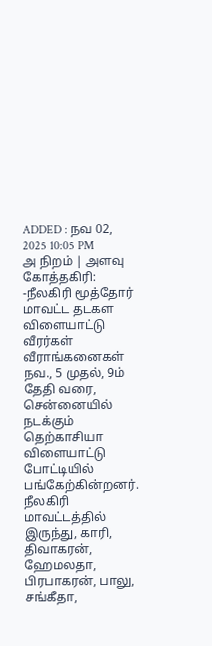ADDED : நவ 02, 2025 10:05 PM
அ நிறம் | அளவு
கோத்தகிரி: -நீலகிரி மூத்தோர் மாவட்ட தடகள விளையாட்டு வீரர்கள் வீராங்கனைகள் நவ., 5 முதல், 9ம் தேதி வரை, சென்னையில் நடக்கும் தெற்காசியா விளையாட்டு போட்டியில் பங்கேற்கின்றனர்.
நீலகிரி மாவட்டத்தில் இருந்து, காரி, திவாகரன், ஹேமலதா, பிரபாகரன், பாலு, சங்கீதா,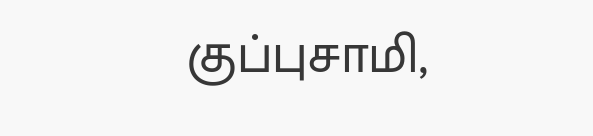குப்புசாமி,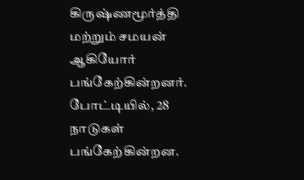கிருஷ்ணமூர்த்தி மற்றும் சமயன் ஆகியோர் பங்கேற்கின்றனர். போட்டியில், 28 நாடுகள் பங்கேற்கின்றன.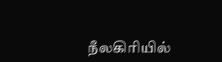நீலகிரியில்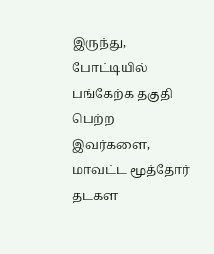இருந்து, போட்டியில் பங்கேற்க தகுதி பெற்ற இவர்களை, மாவட்ட மூத்தோர் தடகள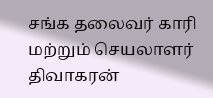சங்க தலைவர் காரி மற்றும் செயலாளர் திவாகரன்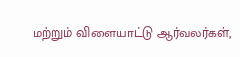மற்றும் விளையாட்டு ஆர்வலர்கள்,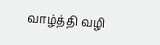வாழ்த்தி வழி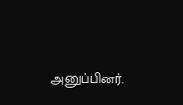அனுப்பினர்.